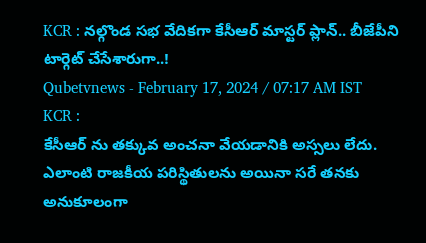KCR : నల్గొండ సభ వేదికగా కేసీఆర్ మాస్టర్ ప్లాన్.. బీజేపీని టార్గెట్ చేసేశారుగా..!
Qubetvnews - February 17, 2024 / 07:17 AM IST
KCR :
కేసీఆర్ ను తక్కువ అంచనా వేయడానికి అస్సలు లేదు. ఎలాంటి రాజకీయ పరిస్థితులను అయినా సరే తనకు అనుకూలంగా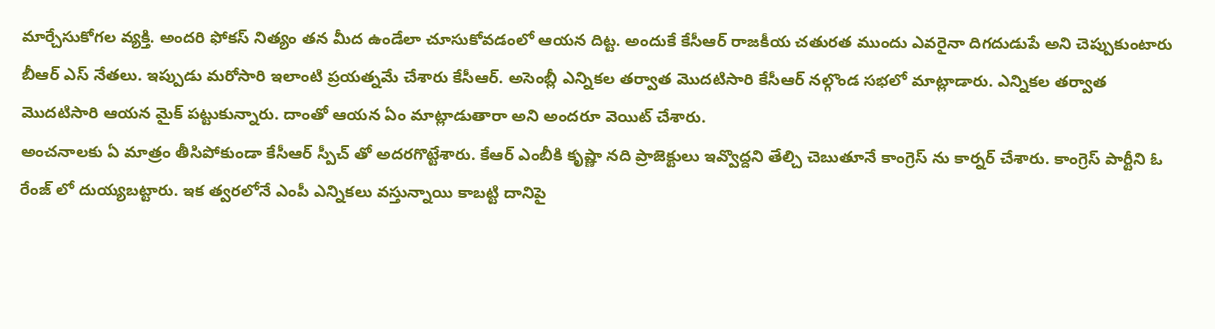మార్చేసుకోగల వ్యక్తి. అందరి ఫోకస్ నిత్యం తన మీద ఉండేలా చూసుకోవడంలో ఆయన దిట్ట. అందుకే కేసీఆర్ రాజకీయ చతురత ముందు ఎవరైనా దిగదుడుపే అని చెప్పుకుంటారు బీఆర్ ఎస్ నేతలు. ఇప్పుడు మరోసారి ఇలాంటి ప్రయత్నమే చేశారు కేసీఆర్. అసెంబ్లీ ఎన్నికల తర్వాత మొదటిసారి కేసీఆర్ నల్గొండ సభలో మాట్లాడారు. ఎన్నికల తర్వాత మొదటిసారి ఆయన మైక్ పట్టుకున్నారు. దాంతో ఆయన ఏం మాట్లాడుతారా అని అందరూ వెయిట్ చేశారు.
అంచనాలకు ఏ మాత్రం తీసిపోకుండా కేసీఆర్ స్పీచ్ తో అదరగొట్టేశారు. కేఆర్ ఎంబీకి కృష్ణా నది ప్రాజెక్టులు ఇవ్వొద్దని తేల్చి చెబుతూనే కాంగ్రెస్ ను కార్నర్ చేశారు. కాంగ్రెస్ పార్టీని ఓ రేంజ్ లో దుయ్యబట్టారు. ఇక త్వరలోనే ఎంపీ ఎన్నికలు వస్తున్నాయి కాబట్టి దానిపై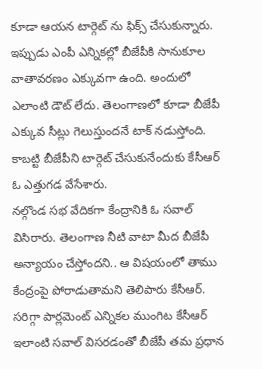కూడా ఆయన టార్గెట్ ను ఫిక్స్ చేసుకున్నారు. ఇప్పుడు ఎంపీ ఎన్నికల్లో బీజేపీకి సానుకూల వాతావరణం ఎక్కువగా ఉంది. అందులో ఎలాంటి డౌట్ లేదు. తెలంగాణలో కూడా బీజేపీ ఎక్కువ సీట్లు గెలుస్తుందనే టాక్ నడుస్తోంది. కాబట్టి బీజేపీని టార్గెట్ చేసుకునేందుకు కేసీఆర్ ఓ ఎత్తుగడ వేసేశారు.
నల్గొండ సభ వేదికగా కేంద్రానికి ఓ సవాల్ విసిరారు. తెలంగాణ నీటి వాటా మీద బీజేపీ అన్యాయం చేస్తోందని.. ఆ విషయంలో తాము కేంద్రంపై పోరాడుతామని తెలిపారు కేసీఆర్. సరిగ్గా పార్లమెంట్ ఎన్నికల ముంగిట కేసీఆర్ ఇలాంటి సవాల్ విసరడంతో బీజేపీ తమ ప్రధాన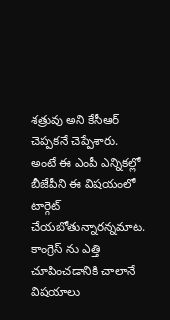శత్రువు అని కేసీఆర్ చెప్పకనే చెప్పేశారు. అంటే ఈ ఎంపీ ఎన్నికల్లో బీజేపీని ఈ విషయంలో టార్గెట్ చేయబోతున్నారన్నమాట. కాంగ్రెస్ ను ఎత్తి చూపించడానికి చాలానే విషయాలు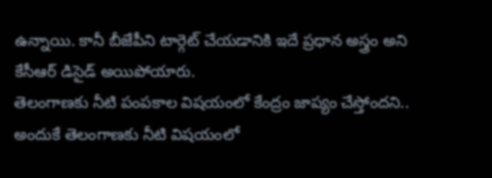ఉన్నాయి. కానీ బీజేపీని టార్గెట్ చేయడానికి ఇదే ప్రధాన అస్త్రం అని కేసీఆర్ డిసైడ్ అయిపోయారు.
తెలంగాణకు నీటి పంపకాల విషయంలో కేంద్రం జాప్యం చేస్తోందని.. అందుకే తెలంగాణకు నీటి విషయంలో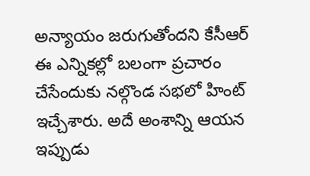అన్యాయం జరుగుతోందని కేసీఆర్ ఈ ఎన్నికల్లో బలంగా ప్రచారం చేసేందుకు నల్గొండ సభలో హింట్ ఇచ్చేశారు. అదే అంశాన్ని ఆయన ఇప్పుడు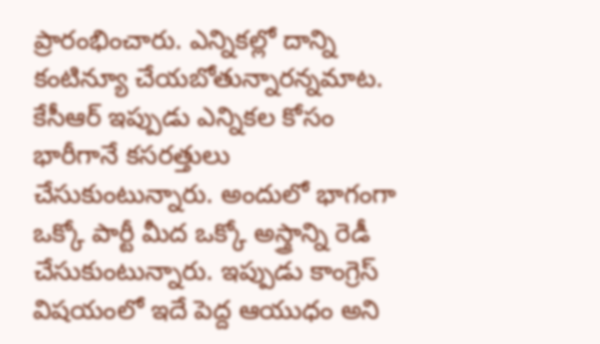ప్రారంభించారు. ఎన్నికల్లో దాన్ని కంటిన్యూ చేయబోతున్నారన్నమాట.
కేసీఆర్ ఇప్పుడు ఎన్నికల కోసం భారీగానే కసరత్తులు చేసుకుంటున్నారు. అందులో భాగంగా ఒక్కో పార్టీ మీద ఒక్కో అస్త్రాన్ని రెడీ చేసుకుంటున్నారు. ఇప్పుడు కాంగ్రెస్ విషయంలో ఇదే పెద్ద ఆయుధం అని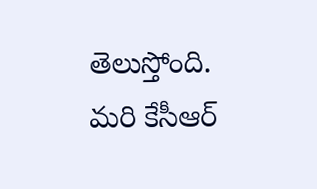తెలుస్తోంది. మరి కేసీఆర్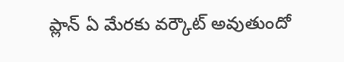ప్లాన్ ఏ మేరకు వర్కౌట్ అవుతుందో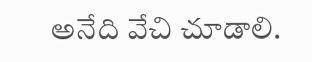అనేది వేచి చూడాలి.